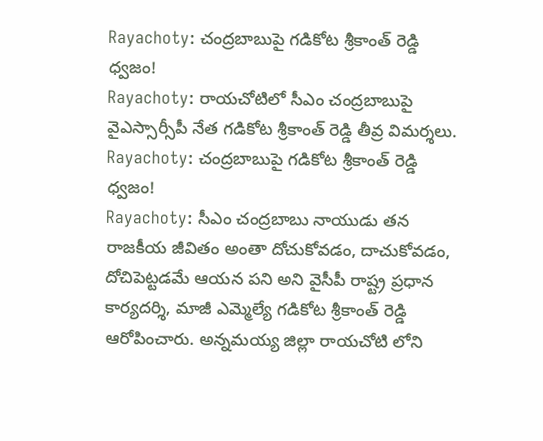Rayachoty: చంద్రబాబుపై గడికోట శ్రీకాంత్ రెడ్డి ధ్వజం!
Rayachoty: రాయచోటిలో సీఎం చంద్రబాబుపై వైఎస్సార్సీపీ నేత గడికోట శ్రీకాంత్ రెడ్డి తీవ్ర విమర్శలు.
Rayachoty: చంద్రబాబుపై గడికోట శ్రీకాంత్ రెడ్డి ధ్వజం!
Rayachoty: సీఎం చంద్రబాబు నాయుడు తన రాజకీయ జీవితం అంతా దోచుకోవడం, దాచుకోవడం, దోచిపెట్టడమే ఆయన పని అని వైసీపీ రాష్ట్ర ప్రధాన కార్యదర్శి, మాజీ ఎమ్మెల్యే గడికోట శ్రీకాంత్ రెడ్డి ఆరోపించారు. అన్నమయ్య జిల్లా రాయచోటి లోని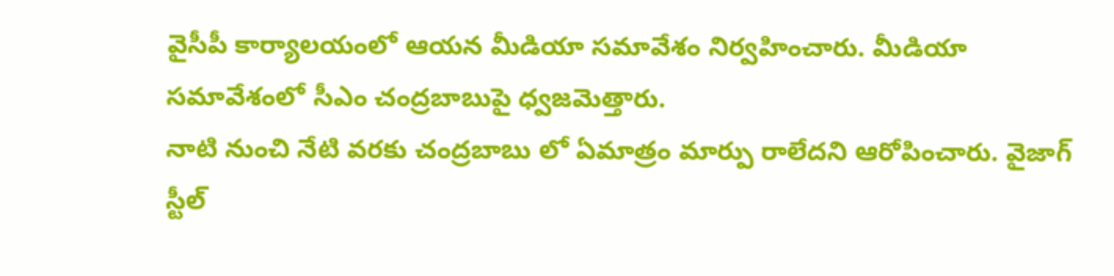వైసీపీ కార్యాలయంలో ఆయన మీడియా సమావేశం నిర్వహించారు. మీడియా సమావేశంలో సీఎం చంద్రబాబుపై ధ్వజమెత్తారు.
నాటి నుంచి నేటి వరకు చంద్రబాబు లో ఏమాత్రం మార్పు రాలేదని ఆరోపించారు. వైజాగ్ స్టీల్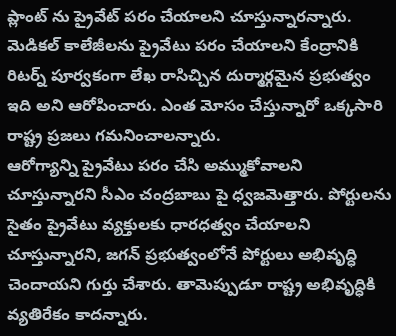ప్లాంట్ ను ప్రైవేట్ పరం చేయాలని చూస్తున్నారన్నారు. మెడికల్ కాలేజీలను ప్రైవేటు పరం చేయాలని కేంద్రానికి రిటర్న్ పూర్వకంగా లేఖ రాసిచ్చిన దుర్మార్గమైన ప్రభుత్వం ఇది అని ఆరోపించారు. ఎంత మోసం చేస్తున్నారో ఒక్కసారి రాష్ట్ర ప్రజలు గమనించాలన్నారు.
ఆరోగ్యాన్ని ప్రైవేటు పరం చేసి అమ్ముకోవాలని చూస్తున్నారని సీఎం చంద్రబాబు పై ధ్వజమెత్తారు. పోర్టులను సైతం ప్రైవేటు వ్యక్తులకు ధారధత్వం చేయాలని చూస్తున్నారని, జగన్ ప్రభుత్వంలోనే పోర్టులు అభివృద్ధి చెందాయని గుర్తు చేశారు. తామెప్పుడూ రాష్ట్ర అభివృద్ధికి వ్యతిరేకం కాదన్నారు.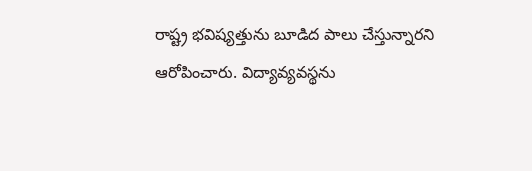రాష్ట్ర భవిష్యత్తును బూడిద పాలు చేస్తున్నారని ఆరోపించారు. విద్యావ్యవస్థను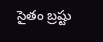సైతం బ్రష్టు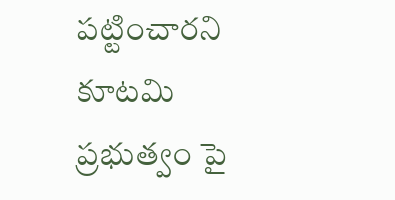పట్టించారని కూటమి ప్రభుత్వం పై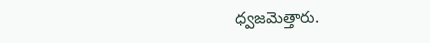ధ్వజమెత్తారు.